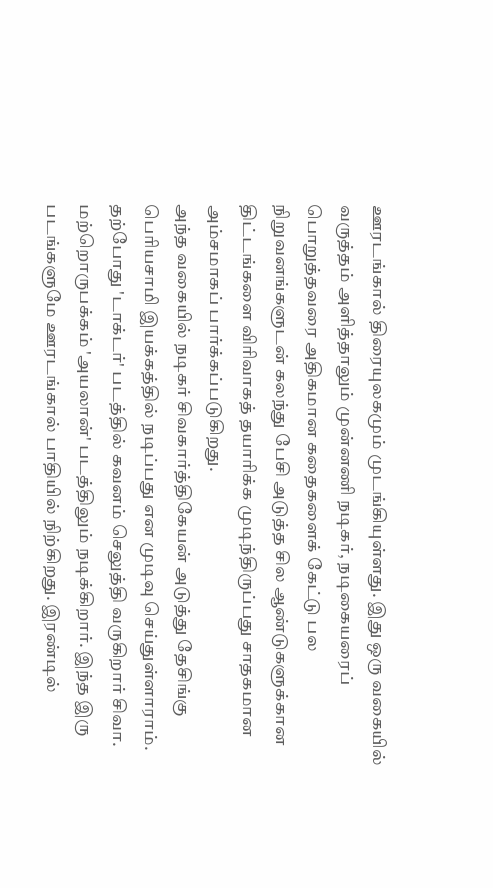ஊரடங்கால் திரையுலகமும் முடங்கியுள்ளது. இது ஒரு வகையில் வருத்தம் அளித்தாலும் முன்னணி நடிகர், நடிகையரைப் பொறுத்தவரை அதிகமான கதைகளைக் கேட்டு பல நிறுவனங்களுடன் கலந்து பேசி அடுத்த சில ஆண்டுகளுக்கான திட்டங்களை விரிவாகத் தயாரிக்க முடிந்திருப்பது சாதகமான அம்சமாகப் பார்க்கப்படுகிறது.
அந்த வகையில் நடிகர் சிவகார்த்திகேயன் அடுத்து தேசிங்கு பெரியசாமி இயக்கத்தில் நடிப்பது என முடிவு செய்துள்ளாராம்.
தற்போது 'டாக்டர்' படத்தில் கவனம் செலுத்தி வருகிறார் சிவா. மற்றொருபக்கம் 'அயலான்' படத்திலும் நடிக்கிறார். இந்த இரு படங்களுமே ஊரடங்கால் பாதியில் நிற்கிறது. இரண்டில்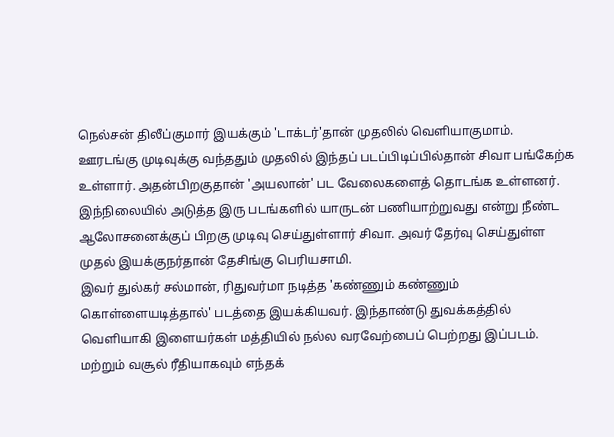நெல்சன் திலீப்குமார் இயக்கும் 'டாக்டர்'தான் முதலில் வெளியாகுமாம்.
ஊரடங்கு முடிவுக்கு வந்ததும் முதலில் இந்தப் படப்பிடிப்பில்தான் சிவா பங்கேற்க உள்ளார். அதன்பிறகுதான் 'அயலான்' பட வேலைகளைத் தொடங்க உள்ளனர்.
இந்நிலையில் அடுத்த இரு படங்களில் யாருடன் பணியாற்றுவது என்று நீண்ட ஆலோசனைக்குப் பிறகு முடிவு செய்துள்ளார் சிவா. அவர் தேர்வு செய்துள்ள முதல் இயக்குநர்தான் தேசிங்கு பெரியசாமி.
இவர் துல்கர் சல்மான், ரிதுவர்மா நடித்த 'கண்ணும் கண்ணும் கொள்ளையடித்தால்' படத்தை இயக்கியவர். இந்தாண்டு துவக்கத்தில் வெளியாகி இளையர்கள் மத்தியில் நல்ல வரவேற்பைப் பெற்றது இப்படம். மற்றும் வசூல் ரீதியாகவும் எந்தக்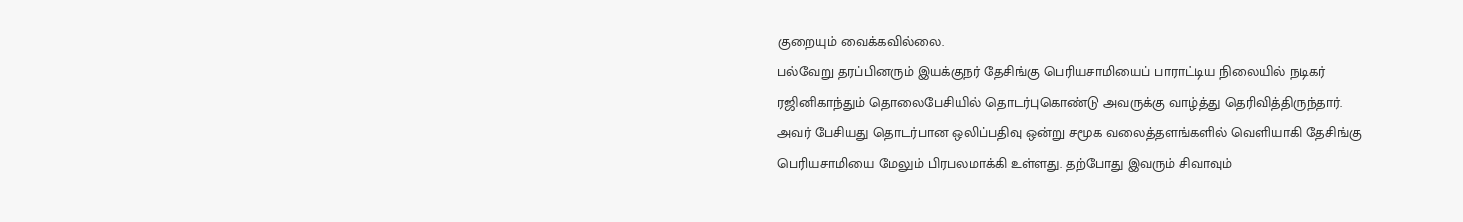குறையும் வைக்கவில்லை.
பல்வேறு தரப்பினரும் இயக்குநர் தேசிங்கு பெரியசாமியைப் பாராட்டிய நிலையில் நடிகர் ரஜினிகாந்தும் தொலைபேசியில் தொடர்புகொண்டு அவருக்கு வாழ்த்து தெரிவித்திருந்தார். அவர் பேசியது தொடர்பான ஒலிப்பதிவு ஒன்று சமூக வலைத்தளங்களில் வெளியாகி தேசிங்கு பெரியசாமியை மேலும் பிரபலமாக்கி உள்ளது. தற்போது இவரும் சிவாவும்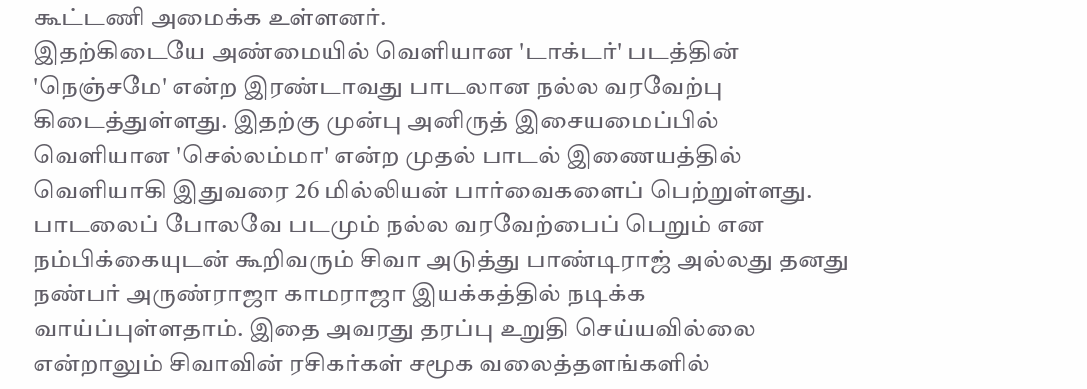கூட்டணி அமைக்க உள்ளனர்.
இதற்கிடையே அண்மையில் வெளியான 'டாக்டர்' படத்தின் 'நெஞ்சமே' என்ற இரண்டாவது பாடலான நல்ல வரவேற்பு கிடைத்துள்ளது. இதற்கு முன்பு அனிருத் இசையமைப்பில் வெளியான 'செல்லம்மா' என்ற முதல் பாடல் இணையத்தில் வெளியாகி இதுவரை 26 மில்லியன் பார்வைகளைப் பெற்றுள்ளது.
பாடலைப் போலவே படமும் நல்ல வரவேற்பைப் பெறும் என நம்பிக்கையுடன் கூறிவரும் சிவா அடுத்து பாண்டிராஜ் அல்லது தனது நண்பர் அருண்ராஜா காமராஜா இயக்கத்தில் நடிக்க வாய்ப்புள்ளதாம். இதை அவரது தரப்பு உறுதி செய்யவில்லை என்றாலும் சிவாவின் ரசிகர்கள் சமூக வலைத்தளங்களில்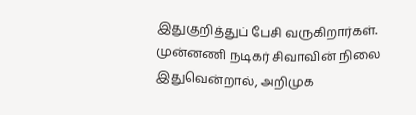இதுகுறித்துப் பேசி வருகிறார்கள்.
முன்னணி நடிகர் சிவாவின் நிலை இதுவென்றால், அறிமுக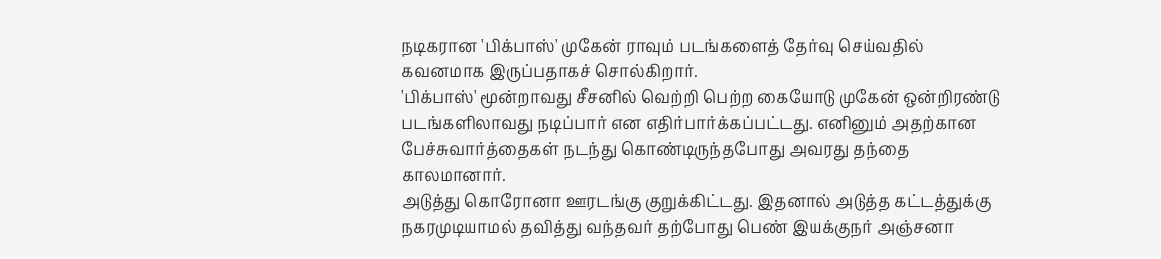நடிகரான 'பிக்பாஸ்' முகேன் ராவும் படங்களைத் தேர்வு செய்வதில் கவனமாக இருப்பதாகச் சொல்கிறார்.
'பிக்பாஸ்' மூன்றாவது சீசனில் வெற்றி பெற்ற கையோடு முகேன் ஒன்றிரண்டு படங்களிலாவது நடிப்பார் என எதிர்பார்க்கப்பட்டது. எனினும் அதற்கான பேச்சுவார்த்தைகள் நடந்து கொண்டிருந்தபோது அவரது தந்தை காலமானார்.
அடுத்து கொரோனா ஊரடங்கு குறுக்கிட்டது. இதனால் அடுத்த கட்டத்துக்கு நகரமுடியாமல் தவித்து வந்தவர் தற்போது பெண் இயக்குநர் அஞ்சனா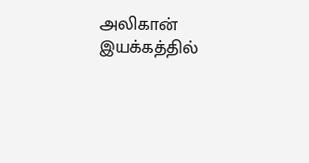அலிகான் இயக்கத்தில்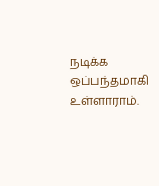நடிக்க ஒப்பந்தமாகி உள்ளாராம்.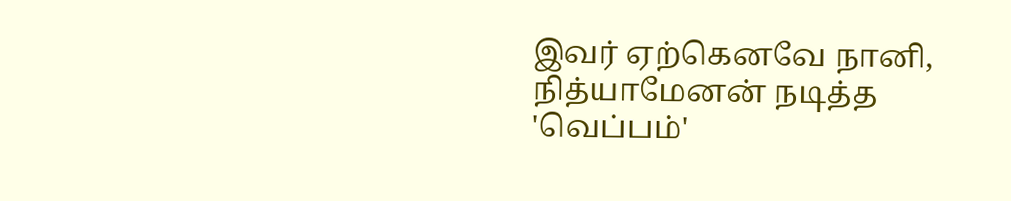இவர் ஏற்கெனவே நானி, நித்யாமேனன் நடித்த 'வெப்பம்'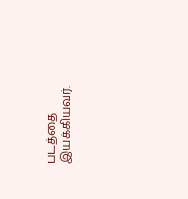படத்தை இயக்கியவர்.